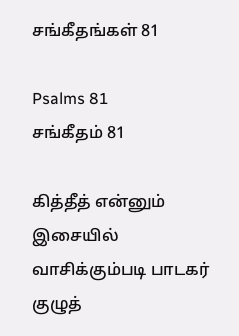சங்கீதங்கள் 81

Psalms 81
சங்கீதம் 81

கித்தீத் என்னும் இசையில் வாசிக்கும்படி பாடகர் குழுத்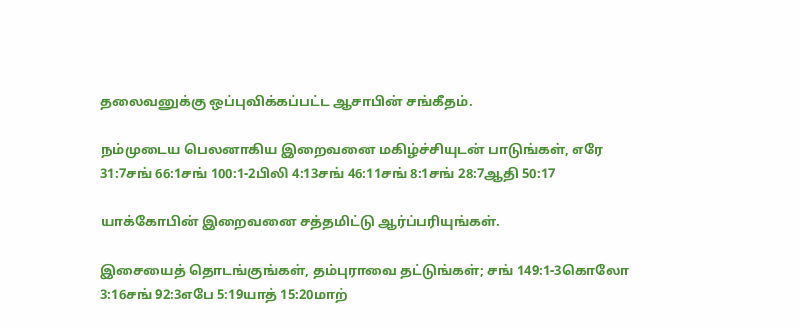தலைவனுக்கு ஒப்புவிக்கப்பட்ட ஆசாபின் சங்கீதம்.

நம்முடைய பெலனாகிய இறைவனை மகிழ்ச்சியுடன் பாடுங்கள், எரே 31:7சங் 66:1சங் 100:1-2பிலி 4:13சங் 46:11சங் 8:1சங் 28:7ஆதி 50:17

யாக்கோபின் இறைவனை சத்தமிட்டு ஆர்ப்பரியுங்கள்.

இசையைத் தொடங்குங்கள், தம்புராவை தட்டுங்கள்; சங் 149:1-3கொலோ 3:16சங் 92:3எபே 5:19யாத் 15:20மாற்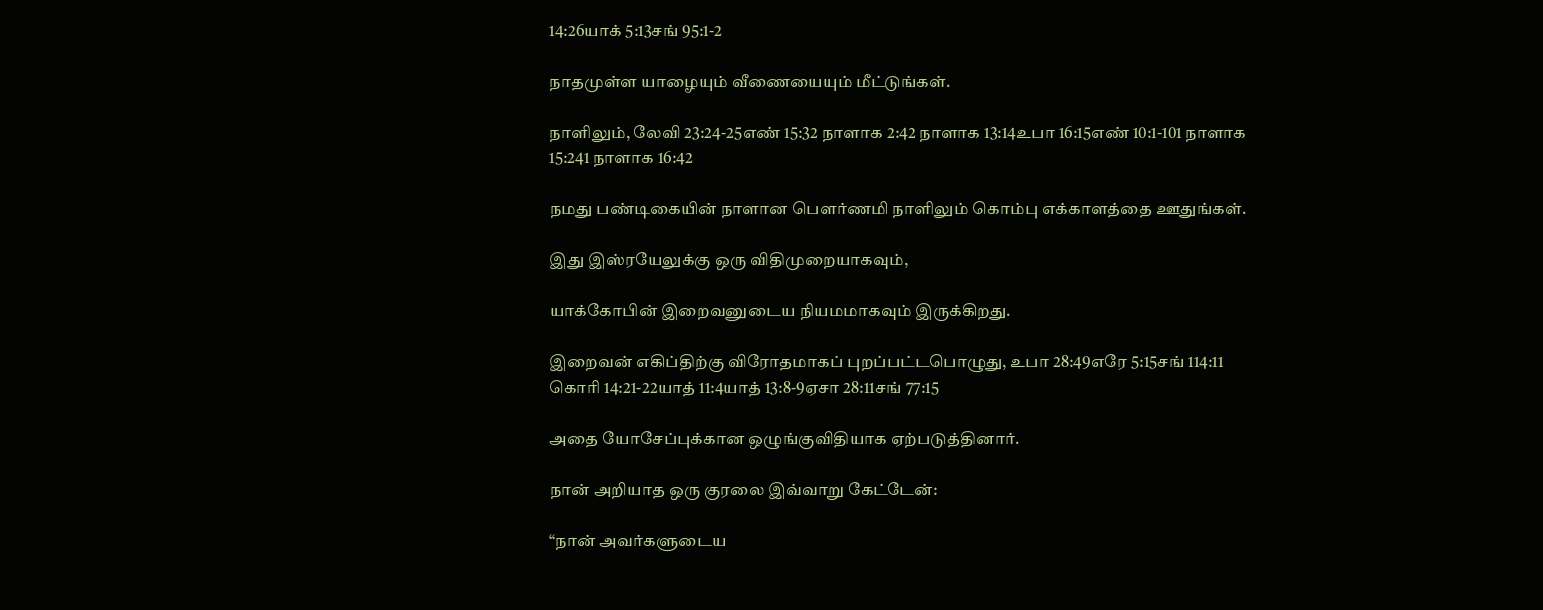14:26யாக் 5:13சங் 95:1-2

நாதமுள்ள யாழையும் வீணையையும் மீட்டுங்கள்.

நாளிலும், லேவி 23:24-25எண் 15:32 நாளாக 2:42 நாளாக 13:14உபா 16:15எண் 10:1-101 நாளாக 15:241 நாளாக 16:42

நமது பண்டிகையின் நாளான பெளர்ணமி நாளிலும் கொம்பு எக்காளத்தை ஊதுங்கள்.

இது இஸ்ரயேலுக்கு ஒரு விதிமுறையாகவும்,

யாக்கோபின் இறைவனுடைய நியமமாகவும் இருக்கிறது.

இறைவன் எகிப்திற்கு விரோதமாகப் புறப்பட்டபொழுது, உபா 28:49எரே 5:15சங் 114:11 கொரி 14:21-22யாத் 11:4யாத் 13:8-9ஏசா 28:11சங் 77:15

அதை யோசேப்புக்கான ஒழுங்குவிதியாக ஏற்படுத்தினார்.

நான் அறியாத ஒரு குரலை இவ்வாறு கேட்டேன்:

“நான் அவர்களுடைய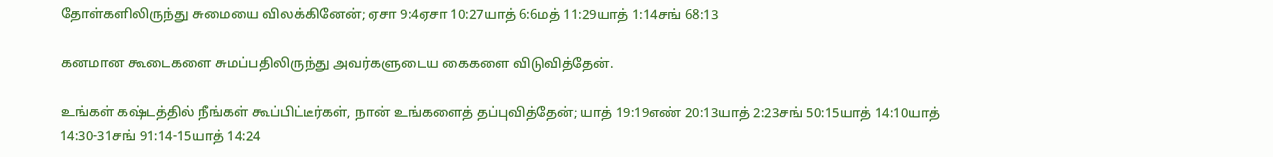தோள்களிலிருந்து சுமையை விலக்கினேன்; ஏசா 9:4ஏசா 10:27யாத் 6:6மத் 11:29யாத் 1:14சங் 68:13

கனமான கூடைகளை சுமப்பதிலிருந்து அவர்களுடைய கைகளை விடுவித்தேன்.

உங்கள் கஷ்டத்தில் நீங்கள் கூப்பிட்டீர்கள், நான் உங்களைத் தப்புவித்தேன்; யாத் 19:19எண் 20:13யாத் 2:23சங் 50:15யாத் 14:10யாத் 14:30-31சங் 91:14-15யாத் 14:24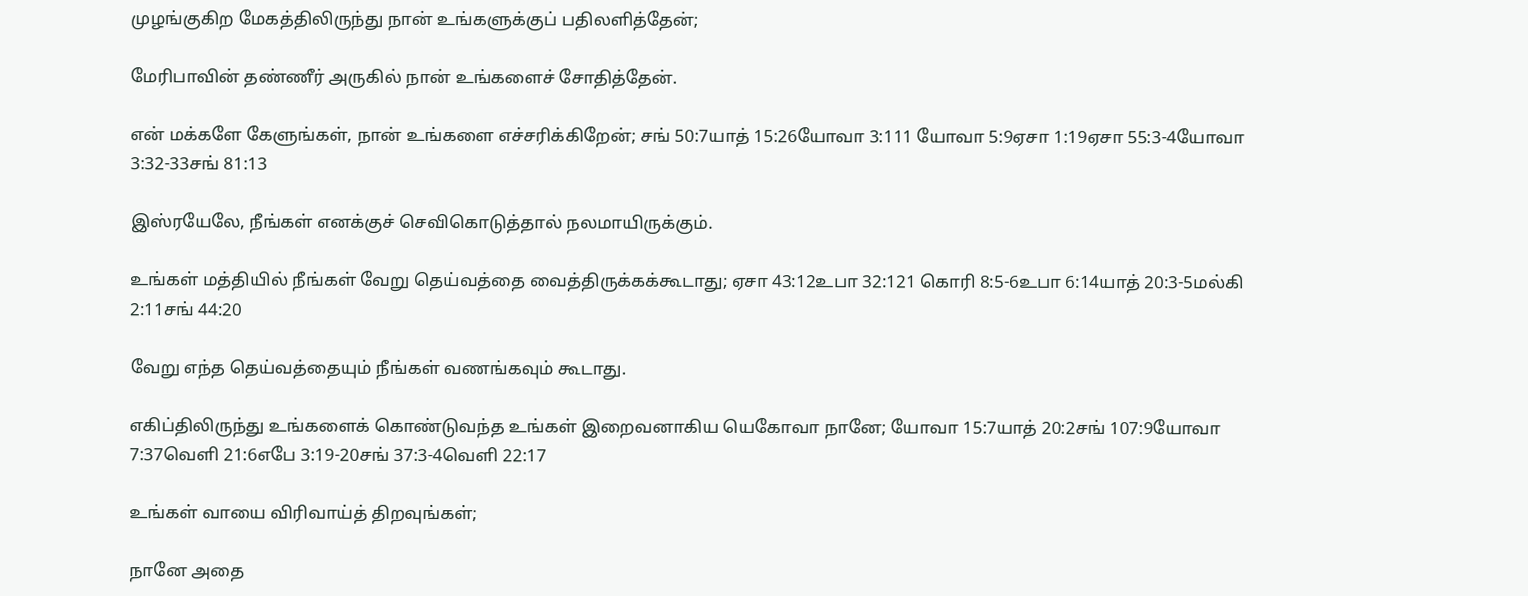முழங்குகிற மேகத்திலிருந்து நான் உங்களுக்குப் பதிலளித்தேன்;

மேரிபாவின் தண்ணீர் அருகில் நான் உங்களைச் சோதித்தேன்.

என் மக்களே கேளுங்கள், நான் உங்களை எச்சரிக்கிறேன்; சங் 50:7யாத் 15:26யோவா 3:111 யோவா 5:9ஏசா 1:19ஏசா 55:3-4யோவா 3:32-33சங் 81:13

இஸ்ரயேலே, நீங்கள் எனக்குச் செவிகொடுத்தால் நலமாயிருக்கும்.

உங்கள் மத்தியில் நீங்கள் வேறு தெய்வத்தை வைத்திருக்கக்கூடாது; ஏசா 43:12உபா 32:121 கொரி 8:5-6உபா 6:14யாத் 20:3-5மல்கி 2:11சங் 44:20

வேறு எந்த தெய்வத்தையும் நீங்கள் வணங்கவும் கூடாது.

எகிப்திலிருந்து உங்களைக் கொண்டுவந்த உங்கள் இறைவனாகிய யெகோவா நானே; யோவா 15:7யாத் 20:2சங் 107:9யோவா 7:37வெளி 21:6எபே 3:19-20சங் 37:3-4வெளி 22:17

உங்கள் வாயை விரிவாய்த் திறவுங்கள்;

நானே அதை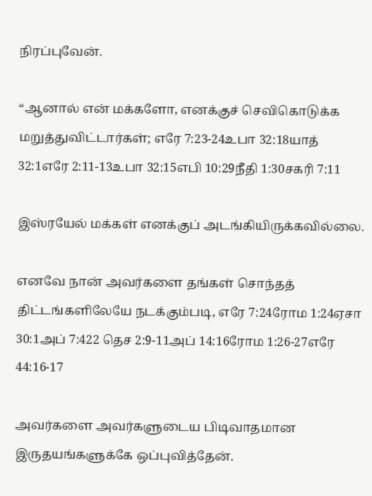நிரப்புவேன்.

“ஆனால் என் மக்களோ, எனக்குச் செவிகொடுக்க மறுத்துவிட்டார்கள்; எரே 7:23-24உபா 32:18யாத் 32:1எரே 2:11-13உபா 32:15எபி 10:29நீதி 1:30சகரி 7:11

இஸ்ரயேல் மக்கள் எனக்குப் அடங்கியிருக்கவில்லை.

எனவே நான் அவர்களை தங்கள் சொந்தத் திட்டங்களிலேயே நடக்கும்படி, எரே 7:24ரோம 1:24ஏசா 30:1அப் 7:422 தெச 2:9-11அப் 14:16ரோம 1:26-27எரே 44:16-17

அவர்களை அவர்களுடைய பிடிவாதமான இருதயங்களுக்கே ஒப்புவித்தேன்.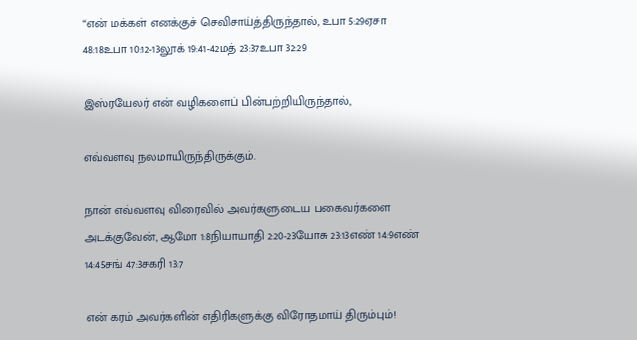“என் மக்கள் எனக்குச் செவிசாய்த்திருந்தால், உபா 5:29ஏசா 48:18உபா 10:12-13லூக் 19:41-42மத் 23:37உபா 32:29

இஸ்ரயேலர் என் வழிகளைப் பின்பற்றியிருந்தால்,

எவ்வளவு நலமாயிருந்திருக்கும்.

நான் எவ்வளவு விரைவில் அவர்களுடைய பகைவர்களை அடக்குவேன், ஆமோ 1:8நியாயாதி 2:20-23யோசு 23:13எண் 14:9எண் 14:45சங் 47:3சகரி 13:7

என் கரம் அவர்களின் எதிரிகளுக்கு விரோதமாய் திரும்பும்!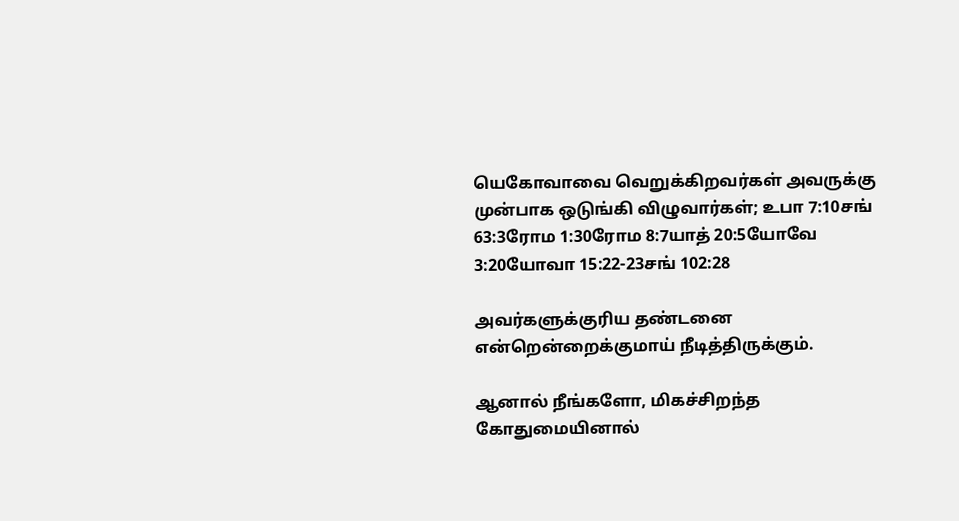யெகோவாவை வெறுக்கிறவர்கள் அவருக்கு முன்பாக ஒடுங்கி விழுவார்கள்; உபா 7:10சங் 63:3ரோம 1:30ரோம 8:7யாத் 20:5யோவே 3:20யோவா 15:22-23சங் 102:28

அவர்களுக்குரிய தண்டனை என்றென்றைக்குமாய் நீடித்திருக்கும்.

ஆனால் நீங்களோ, மிகச்சிறந்த கோதுமையினால்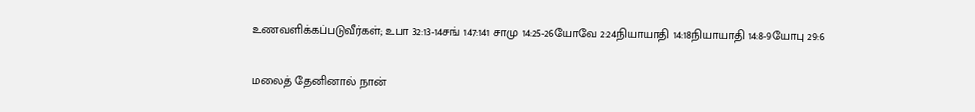உணவளிக்கப்படுவீர்கள்; உபா 32:13-14சங் 147:141 சாமு 14:25-26யோவே 2:24நியாயாதி 14:18நியாயாதி 14:8-9யோபு 29:6

மலைத் தேனினால் நான்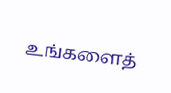உங்களைத்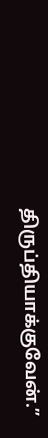திருப்தியாக்குவேன்.”